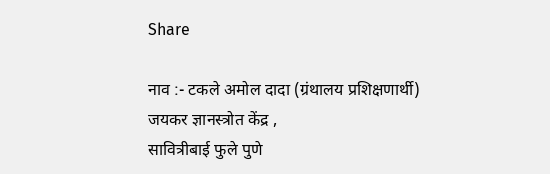Share

नाव :- टकले अमोल दादा (ग्रंथालय प्रशिक्षणार्थी)
जयकर ज्ञानस्त्रोत केंद्र ,
सावित्रीबाई फुले पुणे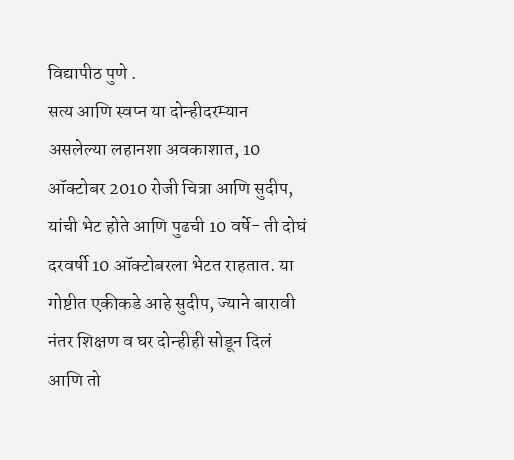विद्यापीठ पुणे .
सत्य आणि स्वप्न या दोन्हीदरम्यान असलेल्या लहानशा अवकाशात, 10 ऑक्टोबर 2010 रोजी चित्रा आणि सुदीप, यांची भेट होते आणि पुढची 10 वर्षे- ती दोघं दरवर्षी 10 ऑक्टोबरला भेटत राहतात. या गोष्टीत एकीकडे आहे सुदीप, ज्याने बारावी नंतर शिक्षण व घर दोन्हीही सोडून दिलं आणि तो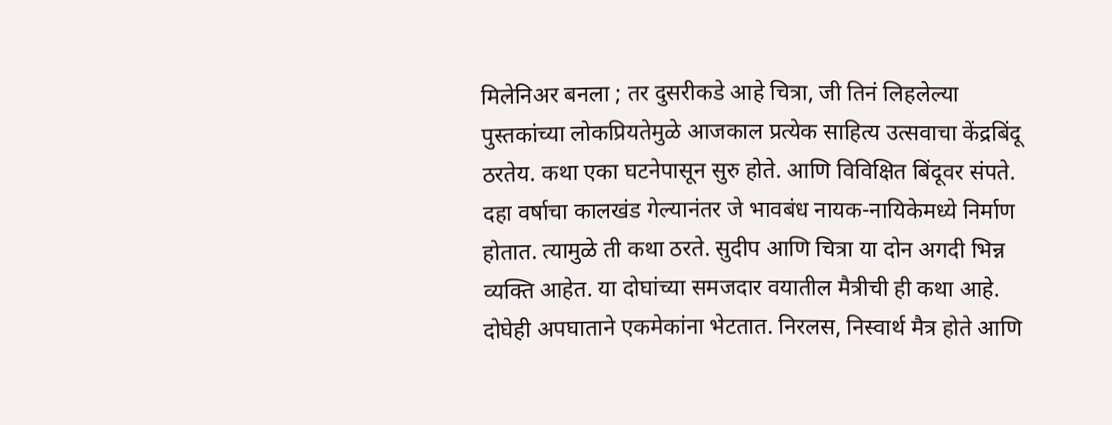मिलेनिअर बनला ; तर दुसरीकडे आहे चित्रा, जी तिनं लिहलेल्या पुस्तकांच्या लोकप्रियतेमुळे आजकाल प्रत्येक साहित्य उत्सवाचा केंद्रबिंदू ठरतेय. कथा एका घटनेपासून सुरु होते. आणि विविक्षित बिंदूवर संपते. दहा वर्षाचा कालखंड गेल्यानंतर जे भावबंध नायक-नायिकेमध्ये निर्माण होतात. त्यामुळे ती कथा ठरते. सुदीप आणि चित्रा या दोन अगदी भिन्न व्यक्ति आहेत. या दोघांच्या समजदार वयातील मैत्रीची ही कथा आहे. दोघेही अपघाताने एकमेकांना भेटतात. निरलस, निस्वार्थ मैत्र होते आणि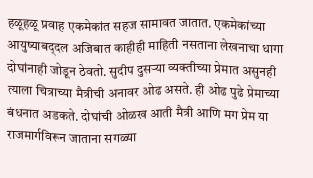हळूहळू प्रवाह एकमेकांत सहज सामावत जातात. एकमेकांच्या आयुष्याबद्‌दल अजिबात काहीही माहिती नसताना लेखनाचा धागा दोघांनाही जोडून ठेवतो. सुदीप दुसऱ्या व्यक्तीच्या प्रेमात असुनही त्याला चित्राच्या मैत्रीची अनावर ओढ असते. ही ओढ पुढे प्रेमाच्या बंधनात अडकते. दोघांची ओळख आती मैत्री आणि मग प्रेम या राजमार्गविरून जाताना सगळ्या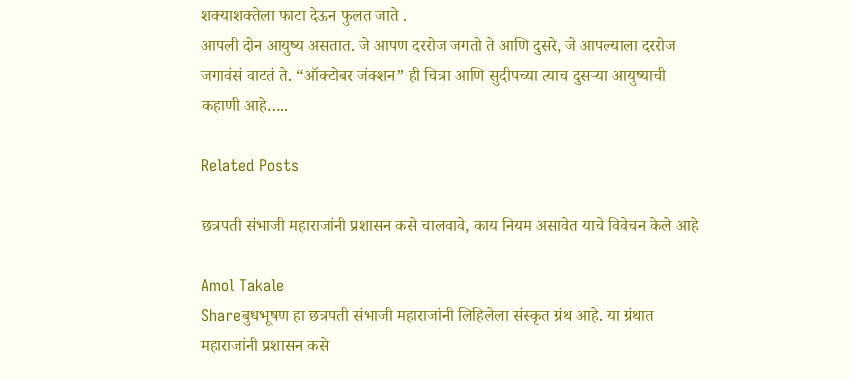शक्याशक्तेला फाटा देऊन फुलत जाते .
आपली दोन आयुष्य असतात. जे आपण दररोज जगतो ते आणि दुसरे, जे आपल्याला दररोज जगावंसं वाटतं ते. “ऑक्टोबर जंक्शन” ही चित्रा आणि सुदीपच्या त्याच दुसऱ्या आयुष्याची कहाणी आहे…..

Related Posts

छत्रपती संभाजी महाराजांनी प्रशासन कसे चालवावे, काय नियम असावेत याचे विवेचन केले आहे

Amol Takale
Shareबुधभूषण हा छत्रपती संभाजी महाराजांनी लिहिलेला संस्कृत ग्रंथ आहे. या ग्रंथात महाराजांनी प्रशासन कसे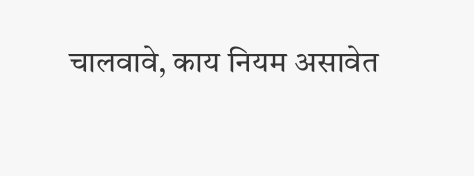चालवावे, काय नियम असावेत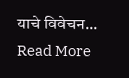याचे विवेचन...
Read More